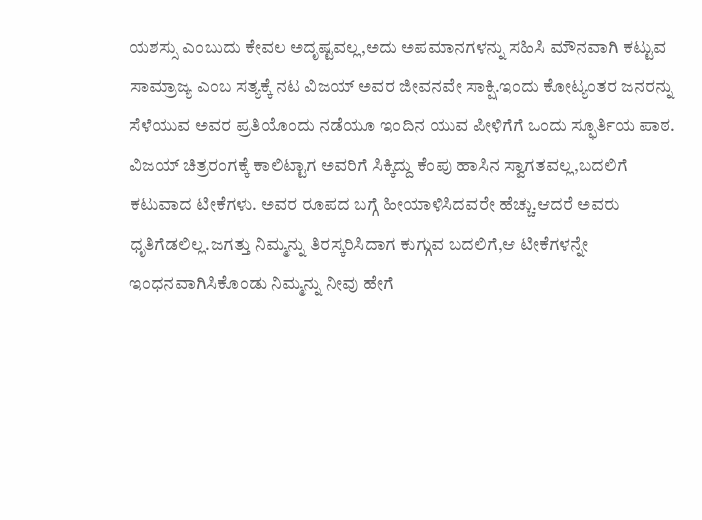ಯಶಸ್ಸು ಎಂಬುದು ಕೇವಲ ಅದೃಷ್ಟವಲ್ಲ,ಅದು ಅಪಮಾನಗಳನ್ನು ಸಹಿಸಿ ಮೌನವಾಗಿ ಕಟ್ಟುವ ಸಾಮ್ರಾಜ್ಯ ಎಂಬ ಸತ್ಯಕ್ಕೆ ನಟ ವಿಜಯ್ ಅವರ ಜೀವನವೇ ಸಾಕ್ಷಿ.ಇಂದು ಕೋಟ್ಯಂತರ ಜನರನ್ನು ಸೆಳೆಯುವ ಅವರ ಪ್ರತಿಯೊಂದು ನಡೆಯೂ ಇಂದಿನ ಯುವ ಪೀಳಿಗೆಗೆ ಒಂದು ಸ್ಫೂರ್ತಿಯ ಪಾಠ.
ವಿಜಯ್ ಚಿತ್ರರಂಗಕ್ಕೆ ಕಾಲಿಟ್ಟಾಗ ಅವರಿಗೆ ಸಿಕ್ಕಿದ್ದು ಕೆಂಪು ಹಾಸಿನ ಸ್ವಾಗತವಲ್ಲ,ಬದಲಿಗೆ ಕಟುವಾದ ಟೀಕೆಗಳು. ಅವರ ರೂಪದ ಬಗ್ಗೆ ಹೀಯಾಳಿಸಿದವರೇ ಹೆಚ್ಚು.ಆದರೆ ಅವರು ಧೃತಿಗೆಡಲಿಲ್ಲ.ಜಗತ್ತು ನಿಮ್ಮನ್ನು ತಿರಸ್ಕರಿಸಿದಾಗ ಕುಗ್ಗುವ ಬದಲಿಗೆ,ಆ ಟೀಕೆಗಳನ್ನೇ ಇಂಧನವಾಗಿಸಿಕೊಂಡು ನಿಮ್ಮನ್ನು ನೀವು ಹೇಗೆ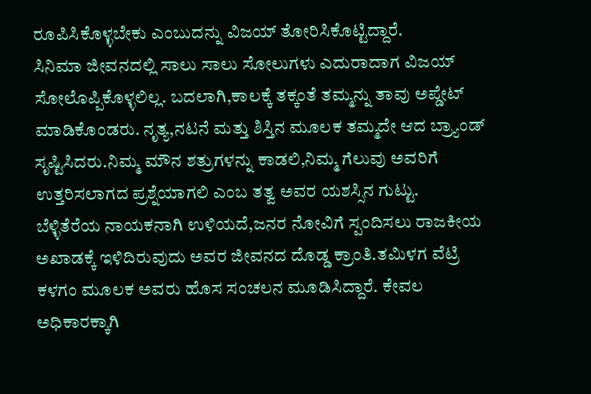ರೂಪಿಸಿಕೊಳ್ಳಬೇಕು ಎಂಬುದನ್ನು ವಿಜಯ್ ತೋರಿಸಿಕೊಟ್ಟಿದ್ದಾರೆ.
ಸಿನಿಮಾ ಜೀವನದಲ್ಲಿ ಸಾಲು ಸಾಲು ಸೋಲುಗಳು ಎದುರಾದಾಗ ವಿಜಯ್ ಸೋಲೊಪ್ಪಿಕೊಳ್ಳಲಿಲ್ಲ. ಬದಲಾಗಿ,ಕಾಲಕ್ಕೆ ತಕ್ಕಂತೆ ತಮ್ಮನ್ನು ತಾವು ಅಪ್ಡೇಟ್ ಮಾಡಿಕೊಂಡರು. ನೃತ್ಯ,ನಟನೆ ಮತ್ತು ಶಿಸ್ತಿನ ಮೂಲಕ ತಮ್ಮದೇ ಆದ ಬ್ರ್ಯಾಂಡ್ ಸೃಷ್ಟಿಸಿದರು.ನಿಮ್ಮ ಮೌನ ಶತ್ರುಗಳನ್ನು ಕಾಡಲಿ,ನಿಮ್ಮ ಗೆಲುವು ಅವರಿಗೆ ಉತ್ತರಿಸಲಾಗದ ಪ್ರಶ್ನೆಯಾಗಲಿ ಎಂಬ ತತ್ವ ಅವರ ಯಶಸ್ಸಿನ ಗುಟ್ಟು.
ಬೆಳ್ಳಿತೆರೆಯ ನಾಯಕನಾಗಿ ಉಳಿಯದೆ,ಜನರ ನೋವಿಗೆ ಸ್ಪಂದಿಸಲು ರಾಜಕೀಯ ಅಖಾಡಕ್ಕೆ ಇಳಿದಿರುವುದು ಅವರ ಜೀವನದ ದೊಡ್ಡ ಕ್ರಾಂತಿ.ತಮಿಳಗ ವೆಟ್ರಿ ಕಳಗಂ ಮೂಲಕ ಅವರು ಹೊಸ ಸಂಚಲನ ಮೂಡಿಸಿದ್ದಾರೆ. ಕೇವಲ ಅಧಿಕಾರಕ್ಕಾಗಿ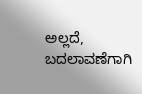ಅಲ್ಲದೆ, ಬದಲಾವಣೆಗಾಗಿ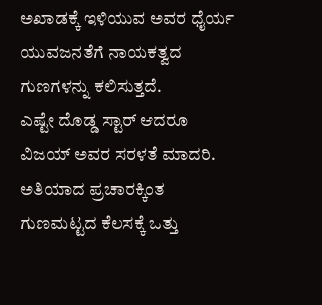ಅಖಾಡಕ್ಕೆ ಇಳಿಯುವ ಅವರ ಧೈರ್ಯ ಯುವಜನತೆಗೆ ನಾಯಕತ್ವದ ಗುಣಗಳನ್ನು ಕಲಿಸುತ್ತದೆ.
ಎಷ್ಟೇ ದೊಡ್ಡ ಸ್ಟಾರ್ ಆದರೂ ವಿಜಯ್ ಅವರ ಸರಳತೆ ಮಾದರಿ. ಅತಿಯಾದ ಪ್ರಚಾರಕ್ಕಿಂತ ಗುಣಮಟ್ಟದ ಕೆಲಸಕ್ಕೆ ಒತ್ತು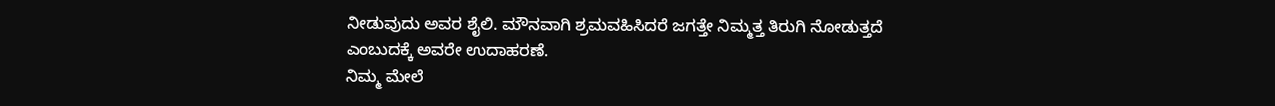ನೀಡುವುದು ಅವರ ಶೈಲಿ. ಮೌನವಾಗಿ ಶ್ರಮವಹಿಸಿದರೆ ಜಗತ್ತೇ ನಿಮ್ಮತ್ತ ತಿರುಗಿ ನೋಡುತ್ತದೆ ಎಂಬುದಕ್ಕೆ ಅವರೇ ಉದಾಹರಣೆ.
ನಿಮ್ಮ ಮೇಲೆ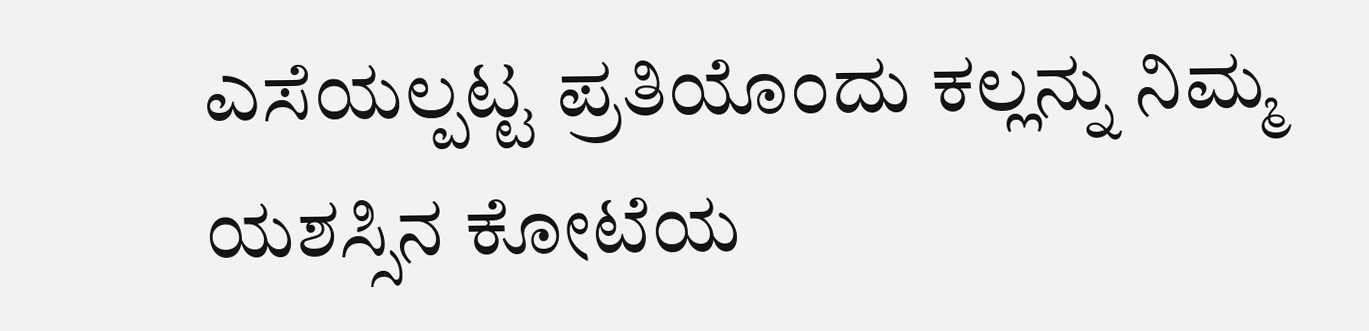ಎಸೆಯಲ್ಪಟ್ಟ ಪ್ರತಿಯೊಂದು ಕಲ್ಲನ್ನು ನಿಮ್ಮ ಯಶಸ್ಸಿನ ಕೋಟೆಯ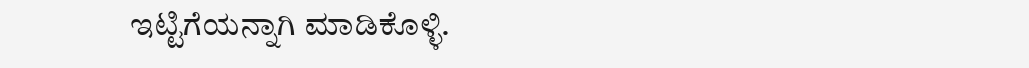ಇಟ್ಟಿಗೆಯನ್ನಾಗಿ ಮಾಡಿಕೊಳ್ಳಿ.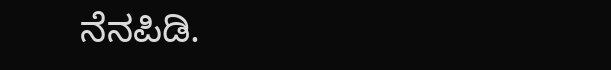ನೆನಪಿಡಿ.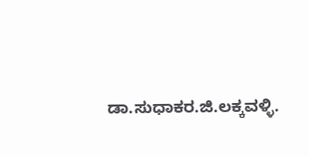ಡಾ.ಸುಧಾಕರ.ಜಿ.ಲಕ್ಕವಳ್ಳಿ.